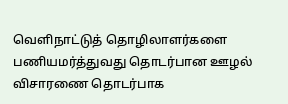வெளிநாட்டுத் தொழிலாளர்களை பணியமர்த்துவது தொடர்பான ஊழல் விசாரணை தொடர்பாக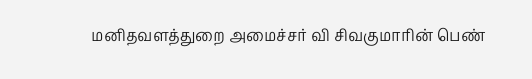மனிதவளத்துறை அமைச்சர் வி சிவகுமாரின் பெண்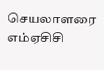செயலாளரை எம்ஏசிசி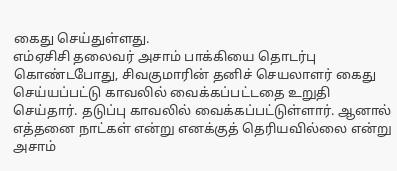கைது செய்துள்ளது.
எம்ஏசிசி தலைவர் அசாம் பாக்கியை தொடர்பு கொண்டபோது, சிவகுமாரின் தனிச் செயலாளர் கைது செய்யப்பட்டு காவலில் வைக்கப்பட்டதை உறுதி செய்தார். தடுப்பு காவலில் வைக்கப்பட்டுள்ளார். ஆனால் எத்தனை நாட்கள் என்று எனக்குத் தெரியவில்லை என்று அசாம்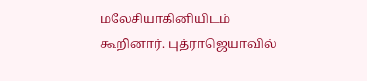மலேசியாகினியிடம் கூறினார். புத்ராஜெயாவில்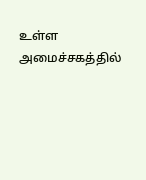உள்ள அமைச்சகத்தில்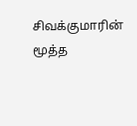சிவக்குமாரின் மூத்த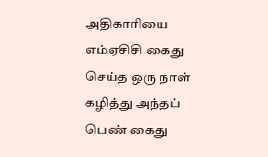அதிகாரியை எம்ஏசிசி கைது செய்த ஒரு நாள் கழித்து அந்தப் பெண் கைது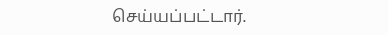செய்யப்பட்டார்.